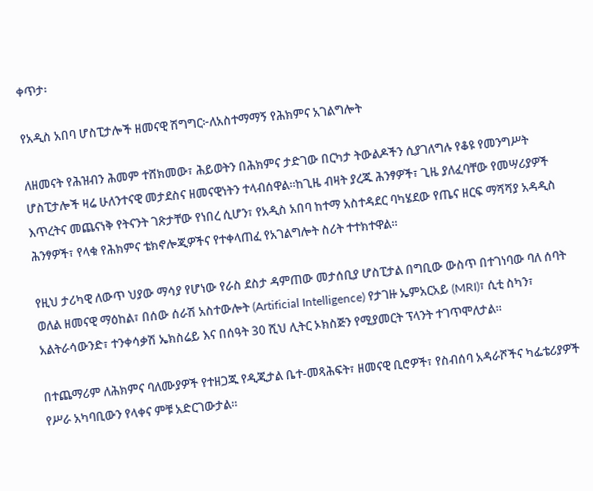ቀጥታ፡

የአዲስ አበባ ሆስፒታሎች ዘመናዊ ሽግግር፦ለአስተማማኝ የሕክምና አገልግሎት

ለዘመናት የሕዝብን ሕመም ተሸክመው፣ ሕይወትን በሕክምና ታድገው በርካታ ትውልዶችን ሲያገለግሉ የቆዩ የመንግሥት ሆስፒታሎች ዛሬ ሁለንተናዊ መታደስና ዘመናዊነትን ተላብሰዋል።ከጊዜ ብዛት ያረጁ ሕንፃዎች፣ ጊዜ ያለፈባቸው የመሣሪያዎች እጥረትና መጨናነቅ የትናንት ገጽታቸው የነበረ ሲሆን፣ የአዲስ አበባ ከተማ አስተዳደር ባካሄደው የጤና ዘርፍ ማሻሻያ አዳዲስ ሕንፃዎች፣ የላቁ የሕክምና ቴክኖሎጂዎችና የተቀላጠፈ የአገልግሎት ስሪት ተተክተዋል።

የዚህ ታሪካዊ ለውጥ ህያው ማሳያ የሆነው የራስ ደስታ ዳምጠው መታሰቢያ ሆስፒታል በግቢው ውስጥ በተገነባው ባለ ሰባት ወለል ዘመናዊ ማዕከል፣ በሰው ሰራሽ አስተውሎት (Artificial Intelligence) የታገዙ ኤምአርአይ (MRI)፣ ሲቲ ስካን፣ አልትራሳውንድ፣ ተንቀሳቃሽ ኤክስሬይ እና በሰዓት 30 ሺህ ሊትር ኦክስጅን የሚያመርት ፕላንት ተገጥሞለታል።

በተጨማሪም ለሕክምና ባለሙያዎች የተዘጋጁ የዲጂታል ቤተ-መጻሕፍት፣ ዘመናዊ ቢሮዎች፣ የስብሰባ አዳራሾችና ካፌቴሪያዎች የሥራ አካባቢውን የላቀና ምቹ አድርገውታል።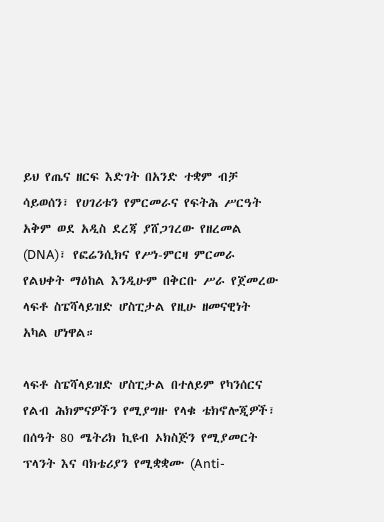ይህ የጤና ዘርፍ እድገት በአንድ ተቋም ብቻ ሳይወሰን፣ የሀገሪቱን የምርመራና የፍትሕ ሥርዓት አቅም ወደ አዲስ ደረጃ ያሸጋገረው የዘረመል (DNA)፣ የፎሬንሲክና የሥነ-ምርዛ ምርመራ የልህቀት ማዕከል እንዲሁም በቅርቡ ሥራ የጀመረው ላፍቶ ስፔሻላይዝድ ሆስፒታል የዚሁ ዘመናዊነት አካል ሆነዋል።

ላፍቶ ስፔሻላይዝድ ሆስፒታል በተለይም የካንሰርና የልብ ሕክምናዎችን የሚያግዙ የላቁ ቴክኖሎጂዎች፣ በሰዓት 80 ሜትሪክ ኪዩብ ኦክስጅን የሚያመርት ፕላንት እና ባክቴሪያን የሚቋቋሙ (Anti-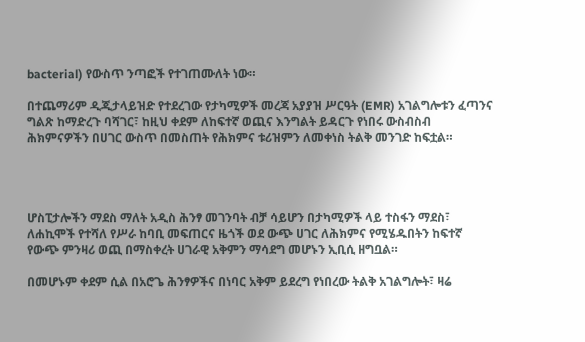bacterial) የውስጥ ንጣፎች የተገጠሙለት ነው።

በተጨማሪም ዲጂታላይዝድ የተደረገው የታካሚዎች መረጃ አያያዝ ሥርዓት (EMR) አገልግሎቱን ፈጣንና ግልጽ ከማድረጉ ባሻገር፣ ከዚህ ቀደም ለከፍተኛ ወጪና እንግልት ይዳርጉ የነበሩ ውስብስብ ሕክምናዎችን በሀገር ውስጥ በመስጠት የሕክምና ቱሪዝምን ለመቀነስ ትልቅ መንገድ ከፍቷል።




ሆስፒታሎችን ማደስ ማለት አዲስ ሕንፃ መገንባት ብቻ ሳይሆን በታካሚዎች ላይ ተስፋን ማደስ፣ ለሐኪሞች የተሻለ የሥራ ከባቢ መፍጠርና ዜጎች ወደ ውጭ ሀገር ለሕክምና የሚሄዱበትን ከፍተኛ የውጭ ምንዛሪ ወጪ በማስቀረት ሀገራዊ አቅምን ማሳደግ መሆኑን ኢቢሲ ዘግቧል።

በመሆኑም ቀደም ሲል በአሮጌ ሕንፃዎችና በነባር አቅም ይደረግ የነበረው ትልቅ አገልግሎት፣ ዛሬ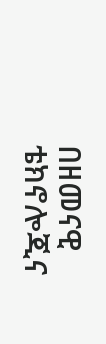በዘመናዊ ቴክኖሎጂና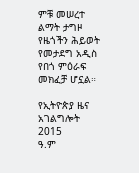ምቹ መሠረተ ልማት ታግዞ የዜጎችን ሕይወት የመታደግ አዲስ የበጎ ምዕራፍ መክፈቻ ሆኗል።

የኢትዮጵያ ዜና አገልግሎት
2015
ዓ.ም